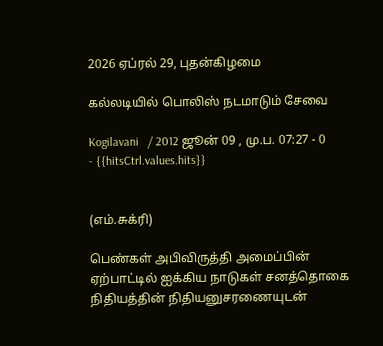2026 ஏப்ரல் 29, புதன்கிழமை

கல்லடியில் பொலிஸ் நடமாடும் சேவை

Kogilavani   / 2012 ஜூன் 09 , மு.ப. 07:27 - 0     - {{hitsCtrl.values.hits}}


(எம்.சுக்ரி)

பெண்கள் அபிவிருத்தி அமைப்பின் ஏற்பாட்டில் ஐக்கிய நாடுகள் சனத்தொகை நிதியத்தின் நிதியனுசரணையுடன்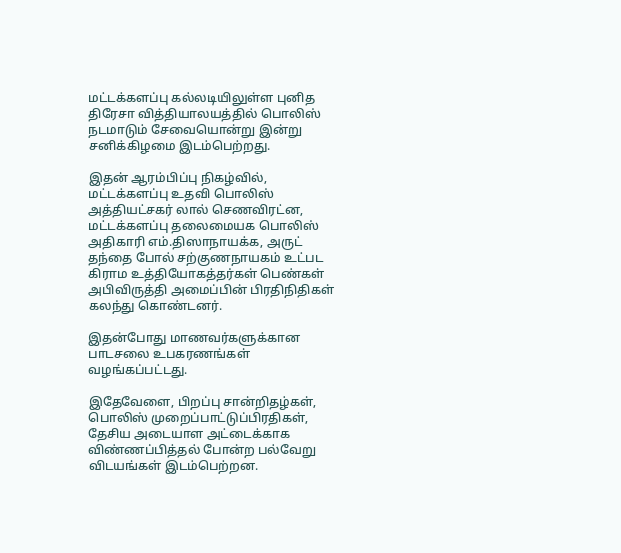மட்டக்களப்பு கல்லடியிலுள்ள புனித திரேசா வித்தியாலயத்தில் பொலிஸ் நடமாடும் சேவையொன்று இன்று சனிக்கிழமை இடம்பெற்றது.

இதன் ஆரம்பிப்பு நிகழ்வில், மட்டக்களப்பு உதவி பொலிஸ் அத்தியட்சகர் லால் செணவிரட்ன, மட்டக்களப்பு தலைமையக பொலிஸ் அதிகாரி எம்.திஸாநாயக்க, அருட் தந்தை போல் சற்குணநாயகம் உட்பட கிராம உத்தியோகத்தர்கள் பெண்கள் அபிவிருத்தி அமைப்பின் பிரதிநிதிகள் கலந்து கொண்டனர்.

இதன்போது மாணவர்களுக்கான பாடசலை உபகரணங்கள் வழங்கப்பட்டது.

இதேவேளை, பிறப்பு சான்றிதழ்கள், பொலிஸ் முறைப்பாட்டுப்பிரதிகள், தேசிய அடையாள அட்டைக்காக விண்ணப்பித்தல் போன்ற பல்வேறு விடயங்கள் இடம்பெற்றன.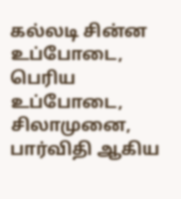கல்லடி சின்ன உப்போடை, பெரிய உப்போடை, சிலாமுனை, பார்விதி ஆகிய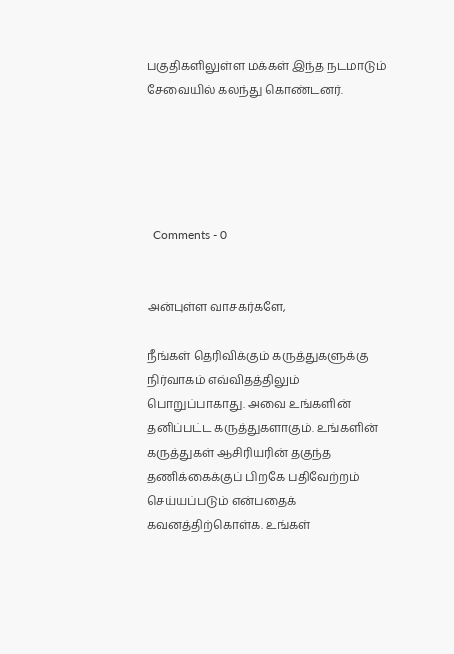பகுதிகளிலுள்ள மக்கள் இந்த நடமாடும் சேவையில் கலந்து கொண்டனர்.





  Comments - 0


அன்புள்ள வாசகர்களே,

நீங்கள் தெரிவிக்கும் கருத்துகளுக்கு நிர்வாகம் எவ்விதத்திலும் பொறுப்பாகாது. அவை உங்களின் தனிப்பட்ட கருத்துகளாகும். உங்களின் கருத்துகள் ஆசிரியரின் தகுந்த தணிக்கைக்குப் பிறகே பதிவேற்றம் செய்யப்படும் என்பதைக் கவனத்திற்கொள்க. உங்கள்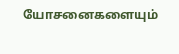யோசனைகளையும்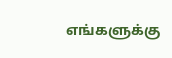எங்களுக்கு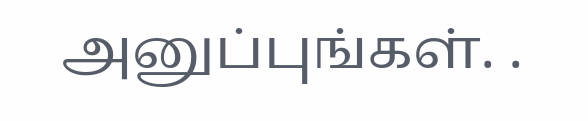அனுப்புங்கள். .